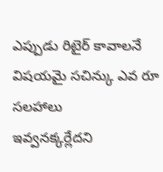ఎప్పుడు రిటైర్ కావాలనే విషయమై సచిన్కు ఎవ రూ సలహాలు
ఇవ్వనక్కర్లేదని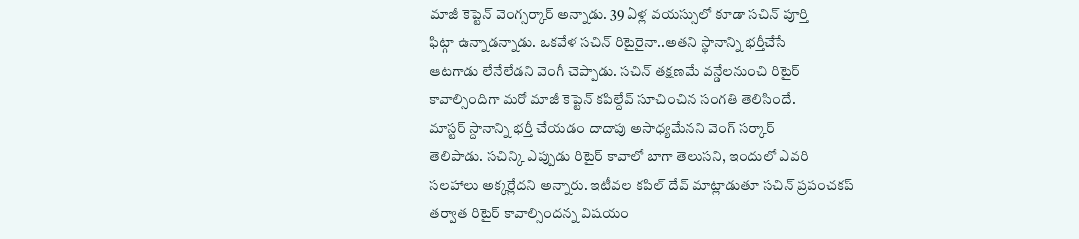మాజీ కెప్టెన్ వెంగ్సర్కార్ అన్నాడు. 39 ఏళ్ల వయస్సులో కూడా సచిన్ పూర్తి
ఫిట్గా ఉన్నాడన్నాడు. ఒకవేళ సచిన్ రిటైరైనా..అతని స్థానాన్ని భర్తీచేసే
ఆటగాడు లేనేలేడని వెంగీ చెప్పాడు. సచిన్ తక్షణమే వన్డేలనుంచి రిటైర్
కావాల్సిందిగా మరో మాజీ కెప్టెన్ కపిల్దేవ్ సూచించిన సంగతి తెలిసిందే.
మాస్టర్ స్దానాన్ని భర్తీ చేయడం దాదాపు అసాధ్యమేనని వెంగ్ సర్కార్
తెలిపాడు. సచిన్కి ఎప్పుడు రిటైర్ కావాలో బాగా తెలుసని, ఇందులో ఎవరి
సలహాలు అక్కర్లేదని అన్నారు. ఇటీవల కపిల్ దేవ్ మాట్లాడుతూ సచిన్ ప్రపంచకప్
తర్వాత రిటైర్ కావాల్సిందన్న విషయం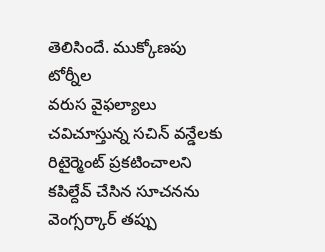తెలిసిందే. ముక్కోణపు టోర్నీల
వరుస వైఫల్యాలు చవిచూస్తున్న సచిన్ వన్డేలకు రిటైర్మెంట్ ప్రకటించాలని
కపిల్దేవ్ చేసిన సూచనను వెంగ్సర్కార్ తప్పు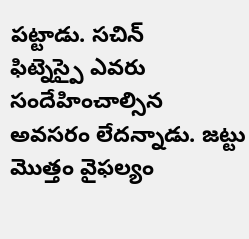పట్టాడు. సచిన్
ఫిట్నెస్పై ఎవరు సందేహించాల్సిన అవసరం లేదన్నాడు. జట్టు మొత్తం వైఫల్యం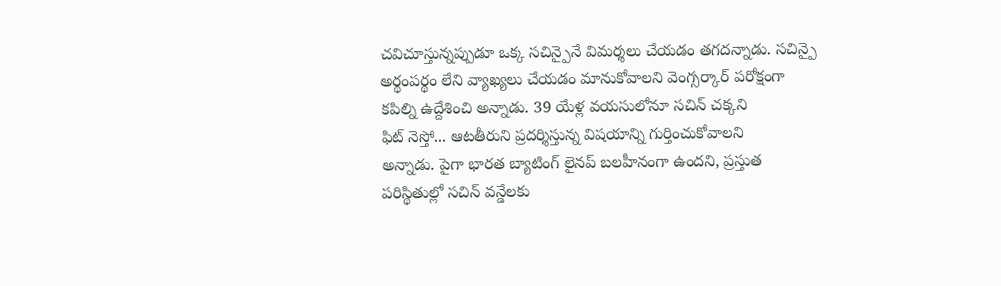చవిచూస్తున్నప్పుడూ ఒక్క సచిన్పైనే విమర్శలు చేయడం తగదన్నాడు. సచిన్పై
అర్థంపర్థం లేని వ్యాఖ్యలు చేయడం మానుకోవాలని వెంగ్సర్కార్ పరోక్షంగా
కపిల్ని ఉద్దేశించి అన్నాడు. 39 యేళ్ల వయసులోనూ సచిన్ చక్కని
ఫిట్ నెస్తో... ఆటతీరుని ప్రదర్శిస్తున్న విషయాన్ని గుర్తించుకోవాలని
అన్నాడు. పైగా భారత బ్యాటింగ్ లైనప్ బలహీనంగా ఉందని, ప్రస్తుత
పరిస్థితుల్లో సచిన్ వన్డేలకు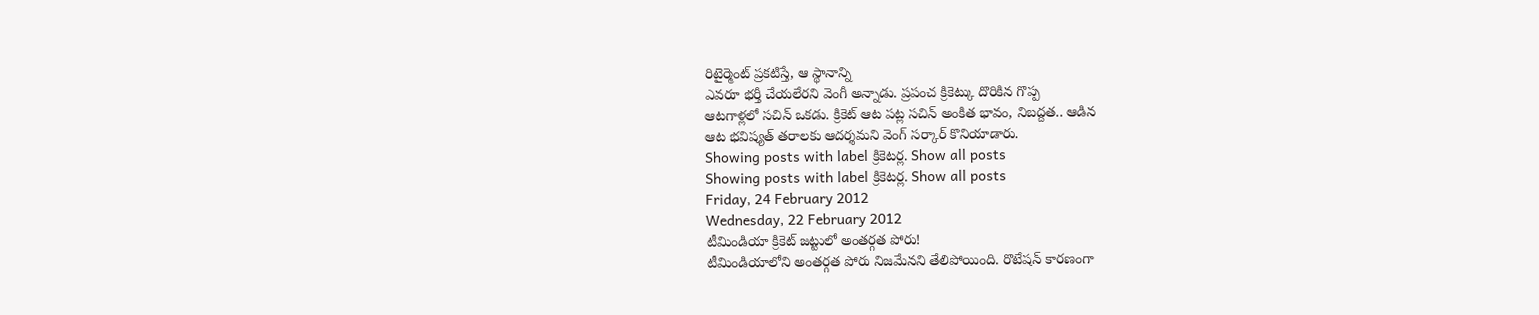రిటైర్మెంట్ ప్రకటిస్తే, ఆ స్థానాన్ని
ఎవరూ భర్తీ చేయలేరని వెంగీ అన్నాడు. ప్రపంచ క్రికెట్కు దొరికిన గొప్ప
ఆటగాళ్లలో సచిన్ ఒకడు. క్రికెట్ ఆట పట్ల సచిన్ అంకిత భావం, నిబద్దత.. ఆడిన
ఆట భవిష్యత్ తరాలకు ఆదర్శమని వెంగ్ సర్కార్ కొనియాడారు.
Showing posts with label క్రికెటర్ల. Show all posts
Showing posts with label క్రికెటర్ల. Show all posts
Friday, 24 February 2012
Wednesday, 22 February 2012
టీమిండియా క్రికెట్ జట్టులో అంతర్గత పోరు!
టీమిండియాలోని అంతర్గత పోరు నిజమేనని తేలిపోయింది. రొటేషన్ కారణంగా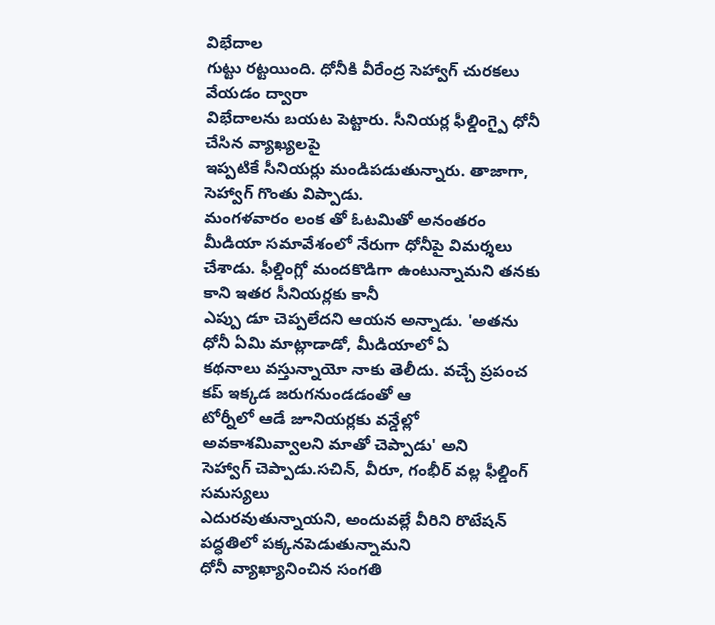విభేదాల
గుట్టు రట్టయింది. ధోనీకి వీరేంద్ర సెహ్వాగ్ చురకలు వేయడం ద్వారా
విభేదాలను బయట పెట్టారు. సీనియర్ల ఫీల్డింగ్పై ధోనీ చేసిన వ్యాఖ్యలపై
ఇప్పటికే సీనియర్లు మండిపడుతున్నారు. తాజాగా, సెహ్వాగ్ గొంతు విప్పాడు.
మంగళవారం లంక తో ఓటమితో అనంతరం మీడియా సమావేశంలో నేరుగా ధోనీపై విమర్శలు
చేశాడు. ఫీల్డింగ్లో మందకొడిగా ఉంటున్నామని తనకు కాని ఇతర సీనియర్లకు కానీ
ఎప్పు డూ చెప్పలేదని ఆయన అన్నాడు. 'అతను ధోనీ ఏమి మాట్లాడాడో, మీడియాలో ఏ
కథనాలు వస్తున్నాయో నాకు తెలీదు. వచ్చే ప్రపంచ కప్ ఇక్కడ జరుగనుండడంతో ఆ
టోర్నీలో ఆడే జూనియర్లకు వన్డేల్లో అవకాశమివ్వాలని మాతో చెప్పాడు' అని
సెహ్వాగ్ చెప్పాడు.సచిన్, వీరూ, గంభీర్ వల్ల ఫీల్డింగ్ సమస్యలు
ఎదురవుతున్నాయని, అందువల్లే వీరిని రొటేషన్ పద్ధతిలో పక్కనపెడుతున్నామని
ధోనీ వ్యాఖ్యానించిన సంగతి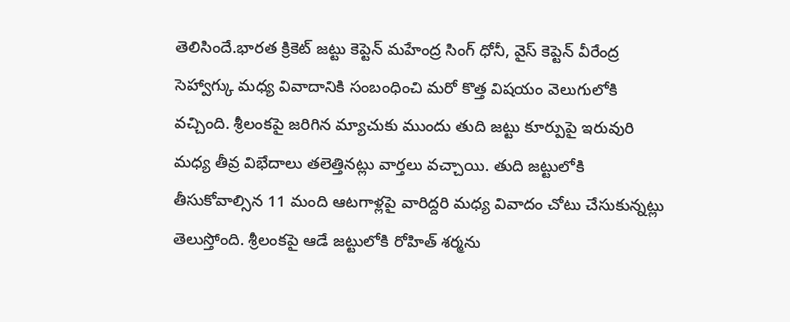తెలిసిందే.భారత క్రికెట్ జట్టు కెప్టెన్ మహేంద్ర సింగ్ ధోనీ, వైస్ కెప్టెన్ వీరేంద్ర
సెహ్వాగ్కు మధ్య వివాదానికి సంబంధించి మరో కొత్త విషయం వెలుగులోకి
వచ్చింది. శ్రీలంకపై జరిగిన మ్యాచుకు ముందు తుది జట్టు కూర్పుపై ఇరువురి
మధ్య తీవ్ర విభేదాలు తలెత్తినట్లు వార్తలు వచ్చాయి. తుది జట్టులోకి
తీసుకోవాల్సిన 11 మంది ఆటగాళ్లపై వారిద్దరి మధ్య వివాదం చోటు చేసుకున్నట్లు
తెలుస్తోంది. శ్రీలంకపై ఆడే జట్టులోకి రోహిత్ శర్మను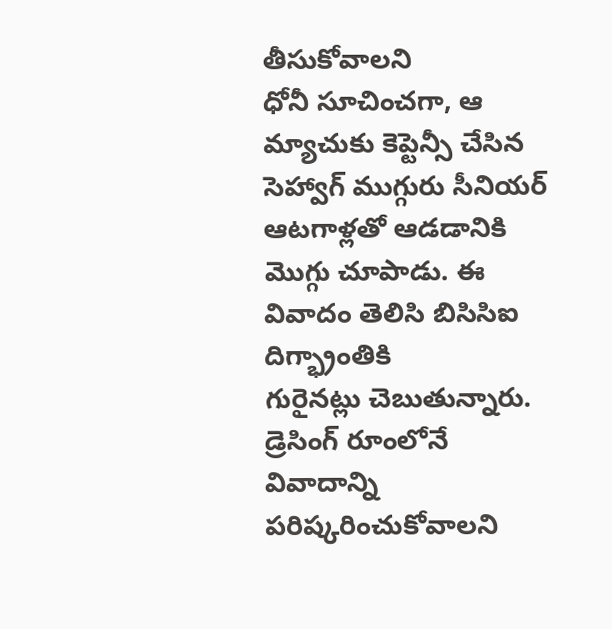తీసుకోవాలని
ధోనీ సూచించగా, ఆ మ్యాచుకు కెప్టెన్సీ చేసిన సెహ్వాగ్ ముగ్గురు సీనియర్
ఆటగాళ్లతో ఆడడానికి మొగ్గు చూపాడు. ఈ వివాదం తెలిసి బిసిసిఐ దిగ్భ్రాంతికి
గురైనట్లు చెబుతున్నారు. డ్రెసింగ్ రూంలోనే వివాదాన్ని పరిష్కరించుకోవాలని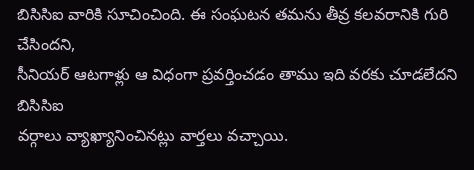బిసిసిఐ వారికి సూచించింది. ఈ సంఘటన తమను తీవ్ర కలవరానికి గురి చేసిందని,
సీనియర్ ఆటగాళ్లు ఆ విధంగా ప్రవర్తించడం తాము ఇది వరకు చూడలేదని బిసిసిఐ
వర్గాలు వ్యాఖ్యానించినట్లు వార్తలు వచ్చాయి.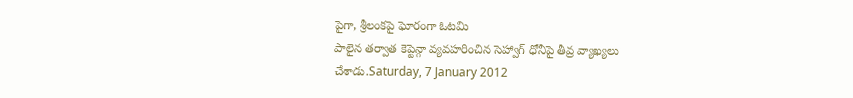పైగా, శ్రీలంకపై ఘోరంగా ఓటమి
పాలైన తర్వాత కెప్టెన్గా వ్యవహరించిన సెహ్వాగ్ ధోనీపై తీవ్ర వ్యాఖ్యలు
చేశాడు.Saturday, 7 January 2012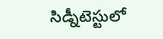సిడ్నీటెస్టులో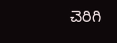చెరిగి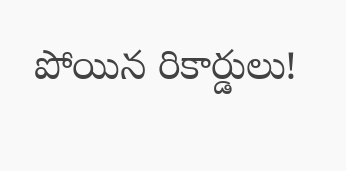పోయిన రికార్డులు!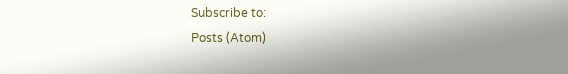Subscribe to:
Posts (Atom)